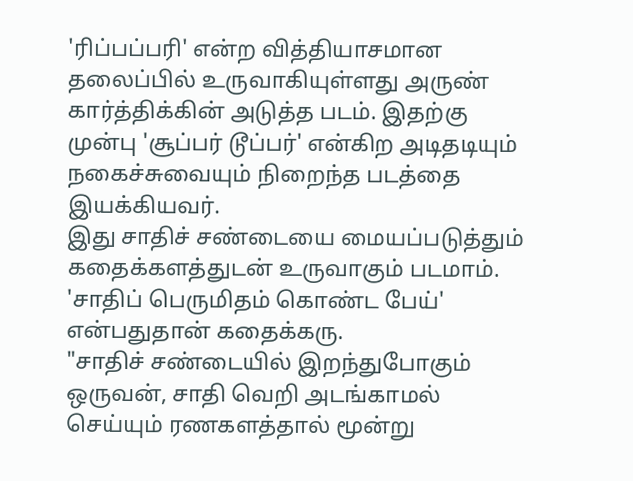'ரிப்பப்பரி' என்ற வித்தியாசமான தலைப்பில் உருவாகியுள்ளது அருண் கார்த்திக்கின் அடுத்த படம். இதற்கு முன்பு 'சூப்பர் டூப்பர்' என்கிற அடிதடியும் நகைச்சுவையும் நிறைந்த படத்தை இயக்கியவர்.
இது சாதிச் சண்டையை மையப்படுத்தும் கதைக்களத்துடன் உருவாகும் படமாம். 'சாதிப் பெருமிதம் கொண்ட பேய்' என்பதுதான் கதைக்கரு.
"சாதிச் சண்டையில் இறந்துபோகும் ஒருவன், சாதி வெறி அடங்காமல் செய்யும் ரணகளத்தால் மூன்று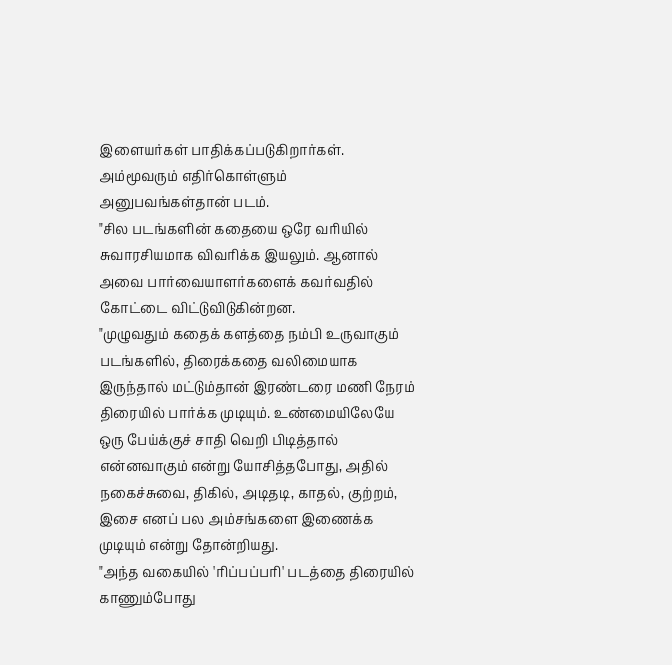இளையர்கள் பாதிக்கப்படுகிறார்கள். அம்மூவரும் எதிர்கொள்ளும் அனுபவங்கள்தான் படம்.
"சில படங்களின் கதையை ஒரே வரியில் சுவாரசியமாக விவரிக்க இயலும். ஆனால் அவை பார்வையாளர்களைக் கவர்வதில் கோட்டை விட்டுவிடுகின்றன.
"முழுவதும் கதைக் களத்தை நம்பி உருவாகும் படங்களில், திரைக்கதை வலிமையாக இருந்தால் மட்டும்தான் இரண்டரை மணி நேரம் திரையில் பார்க்க முடியும். உண்மையிலேயே ஒரு பேய்க்குச் சாதி வெறி பிடித்தால் என்னவாகும் என்று யோசித்தபோது, அதில் நகைச்சுவை, திகில், அடிதடி, காதல், குற்றம், இசை எனப் பல அம்சங்களை இணைக்க முடியும் என்று தோன்றியது.
"அந்த வகையில் 'ரிப்பப்பரி' படத்தை திரையில் காணும்போது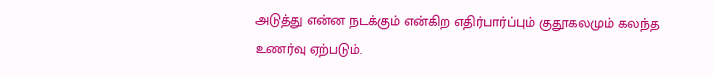அடுத்து என்ன நடக்கும் என்கிற எதிர்பார்ப்பும் குதூகலமும் கலந்த உணர்வு ஏற்படும்.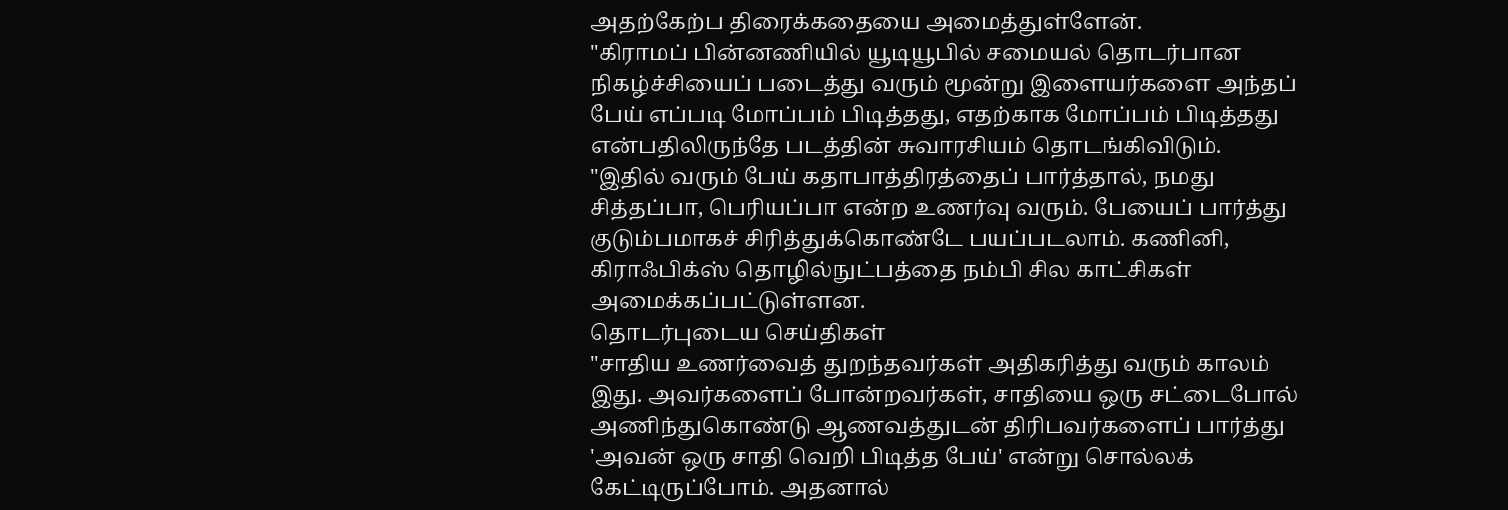அதற்கேற்ப திரைக்கதையை அமைத்துள்ளேன்.
"கிராமப் பின்னணியில் யூடியூபில் சமையல் தொடர்பான நிகழ்ச்சியைப் படைத்து வரும் மூன்று இளையர்களை அந்தப் பேய் எப்படி மோப்பம் பிடித்தது, எதற்காக மோப்பம் பிடித்தது என்பதிலிருந்தே படத்தின் சுவாரசியம் தொடங்கிவிடும்.
"இதில் வரும் பேய் கதாபாத்திரத்தைப் பார்த்தால், நமது சித்தப்பா, பெரியப்பா என்ற உணர்வு வரும். பேயைப் பார்த்து குடும்பமாகச் சிரித்துக்கொண்டே பயப்படலாம். கணினி, கிராஃபிக்ஸ் தொழில்நுட்பத்தை நம்பி சில காட்சிகள் அமைக்கப்பட்டுள்ளன.
தொடர்புடைய செய்திகள்
"சாதிய உணர்வைத் துறந்தவர்கள் அதிகரித்து வரும் காலம் இது. அவர்களைப் போன்றவர்கள், சாதியை ஒரு சட்டைபோல் அணிந்துகொண்டு ஆணவத்துடன் திரிபவர்களைப் பார்த்து 'அவன் ஒரு சாதி வெறி பிடித்த பேய்' என்று சொல்லக் கேட்டிருப்போம். அதனால்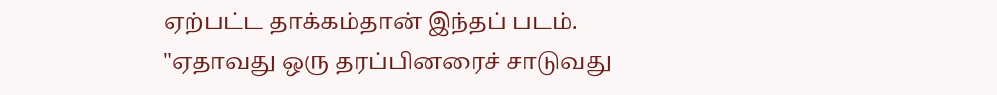ஏற்பட்ட தாக்கம்தான் இந்தப் படம்.
"ஏதாவது ஒரு தரப்பினரைச் சாடுவது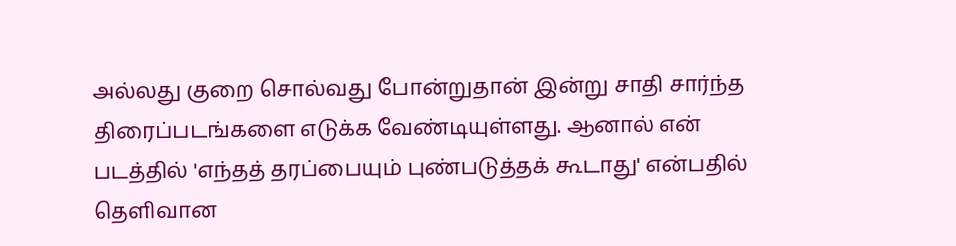அல்லது குறை சொல்வது போன்றுதான் இன்று சாதி சார்ந்த திரைப்படங்களை எடுக்க வேண்டியுள்ளது. ஆனால் என் படத்தில் 'எந்தத் தரப்பையும் புண்படுத்தக் கூடாது' என்பதில் தெளிவான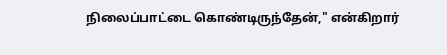நிலைப்பாட்டை கொண்டிருந்தேன்," என்கிறார்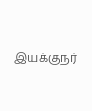இயக்குநர்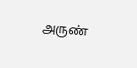அருண்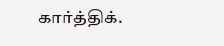கார்த்திக்.